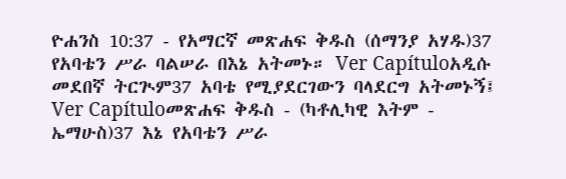ዮሐንስ 10:37 - የአማርኛ መጽሐፍ ቅዱስ (ሰማንያ አሃዱ)37 የአባቴን ሥራ ባልሠራ በእኔ አትመኑ። Ver Capítuloአዲሱ መደበኛ ትርጒም37 አባቴ የሚያደርገውን ባላደርግ አትመኑኝ፤ Ver Capítuloመጽሐፍ ቅዱስ - (ካቶሊካዊ እትም - ኤማሁስ)37 እኔ የአባቴን ሥራ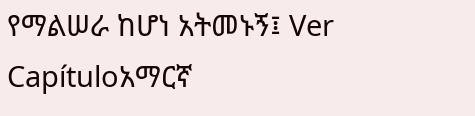የማልሠራ ከሆነ አትመኑኝ፤ Ver Capítuloአማርኛ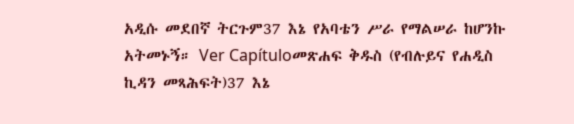አዲሱ መደበኛ ትርጉም37 እኔ የአባቴን ሥራ የማልሠራ ከሆንኩ አትመኑኝ። Ver Capítuloመጽሐፍ ቅዱስ (የብሉይና የሐዲስ ኪዳን መጻሕፍት)37 እኔ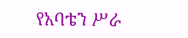የአባቴን ሥራ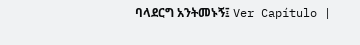ባላደርግ አንትመኑኝ፤ Ver Capítulo |